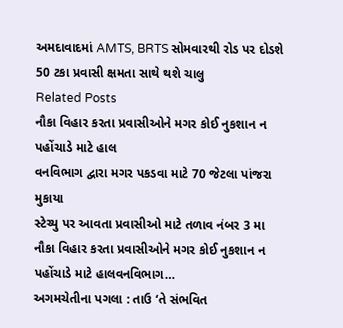અમદાવાદમાં AMTS, BRTS સોમવારથી રોડ પર દોડશે
50 ટકા પ્રવાસી ક્ષમતા સાથે થશે ચાલુ
Related Posts
નૌકા વિહાર કરતા પ્રવાસીઓને મગર કોઈ નુકશાન ન પહોંચાડે માટે હાલ
વનવિભાગ દ્વારા મગર પકડવા માટે 70 જેટલા પાંજરા મુકાયા
સ્ટેચ્યુ પર આવતા પ્રવાસીઓ માટે તળાવ નંબર 3 મા નૌકા વિહાર કરતા પ્રવાસીઓને મગર કોઈ નુકશાન ન પહોંચાડે માટે હાલવનવિભાગ…
અગમચેતીના પગલા : તાઉ ‘તે સંભવિત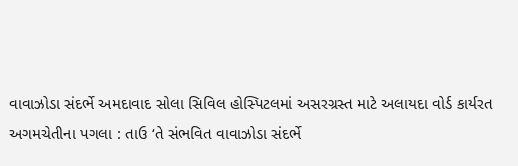વાવાઝોડા સંદર્ભે અમદાવાદ સોલા સિવિલ હોસ્પિટલમાં અસરગ્રસ્ત માટે અલાયદા વોર્ડ કાર્યરત
અગમચેતીના પગલા : તાઉ ‘તે સંભવિત વાવાઝોડા સંદર્ભે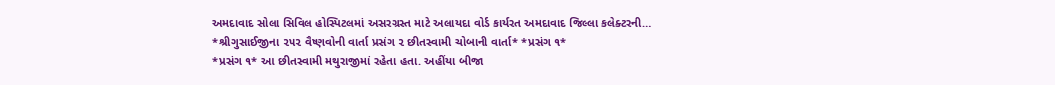અમદાવાદ સોલા સિવિલ હોસ્પિટલમાં અસરગ્રસ્ત માટે અલાયદા વોર્ડ કાર્યરત અમદાવાદ જિલ્લા કલેક્ટરની…
*શ્રીગુસાઈજીના ૨૫૨ વૈષ્ણવોની વાર્તા પ્રસંગ ૨ છીતસ્વામી ચોબાની વાર્તા* *પ્રસંગ ૧*
*પ્રસંગ ૧* આ છીતસ્વામી મથુરાજીમાં રહેતા હતા. અહીંયા બીજા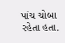પાંચ ચોબા રહેતા હતા.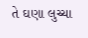તે ઘણા લુચ્ચા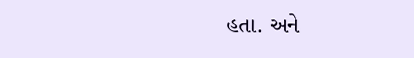હતા. અને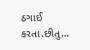ઠગાઈ કરતા.છીતુ…